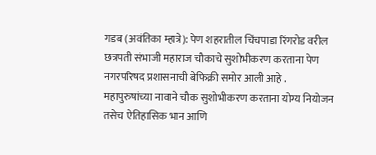गडब (अवंतिका म्हात्रे): पेण शहरातील चिंचपाडा रिंगरोड वरील छत्रपती संभाजी महाराज चौकाचे सुशोभीकरण करताना पेण नगरपरिषद प्रशासनाची बेफिक्री समोर आली आहे . महापुरुषांच्या नावाने चौक सुशोभीकरण करताना योग्य नियोजन तसेच ऐतिहासिक भान आणि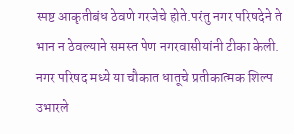स्पष्ट आकृतीबंध ठेवणे गरजेचे होते.परंतु नगर परिषदेने ते भान न ठेवल्याने समस्त पेण नगरवासीयांनी टीका केली.
नगर परिषद मध्ये या चौकात धातूचे प्रतीकात्मक शिल्प उभारले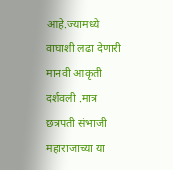आहे.ज्यामध्ये वाघाशी लढा देणारी मानवी आकृती दर्शवली .मात्र छत्रपती संभाजी महाराजाच्या या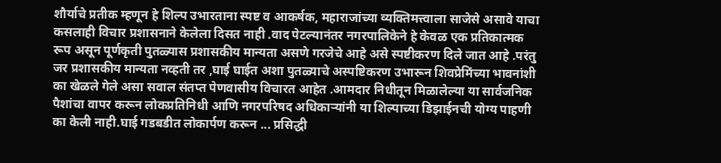शौर्याचे प्रतीक म्हणून हे शिल्प उभारताना स्पष्ट व आकर्षक, महाराजांच्या व्यक्तिमत्त्वाला साजेसे असावे याचा कसलाही विचार प्रशासनाने केलेला दिसत नाही .वाद पेटल्यानंतर नगरपालिकेने हे केवळ एक प्रतिकात्मक रूप असून पूर्णकृती पुतळ्यास प्रशासकीय मान्यता असणे गरजेचे आहे असे स्पष्टीकरण दिले जात आहे .परंतु जर प्रशासकीय मान्यता नव्हती तर ,घाई घाईत अशा पुतळ्याचे अस्पष्टिकरण उभारून शिवप्रेमिंच्या भावनांशी का खेळले गेले असा सवाल संतप्त पेणवासीय विचारत आहेत .आमदार निधीतून मिळालेल्या या सार्वजनिक पैशांचा वापर करून लोकप्रतिनिधी आणि नगरपरिषद अधिकाऱ्यांनी या शिल्पाच्या डिझाईनची योग्य पाहणी का केली नाही.घाई गडबडीत लोकार्पण करून ... प्रसिद्धी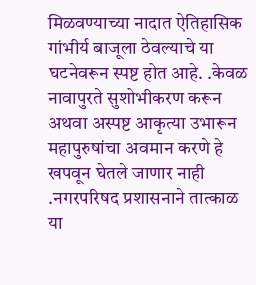मिळवण्याच्या नादात ऐतिहासिक गांभीर्य बाजूला ठेवल्याचे या घटनेवरून स्पष्ट होत आहे. .केवळ नावापुरते सुशोभीकरण करून अथवा अस्पष्ट आकृत्या उभारून महापुरुषांचा अवमान करणे हे खपवून घेतले जाणार नाही .नगरपरिषद प्रशासनाने तात्काळ या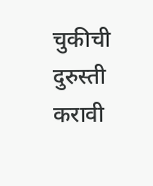चुकीची दुरुस्ती करावी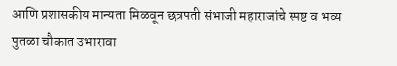आणि प्रशासकीय मान्यता मिळवून छत्रपती संभाजी महाराजांचे स्पष्ट व भव्य पुतळा चौकात उभारावा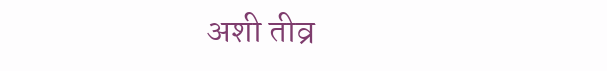अशी तीव्र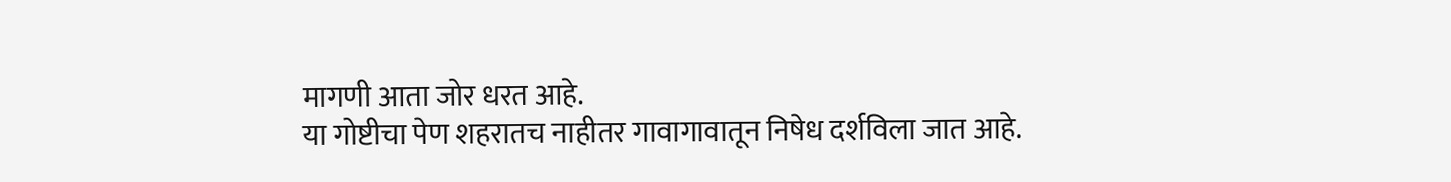मागणी आता जोर धरत आहे.
या गोष्टीचा पेण शहरातच नाहीतर गावागावातून निषेध दर्शविला जात आहे.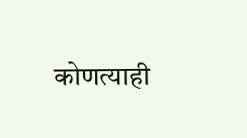कोणत्याही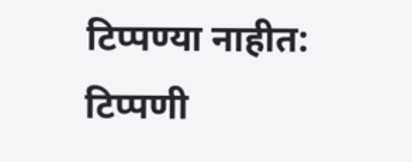टिप्पण्या नाहीत:
टिप्पणी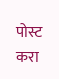पोस्ट करा